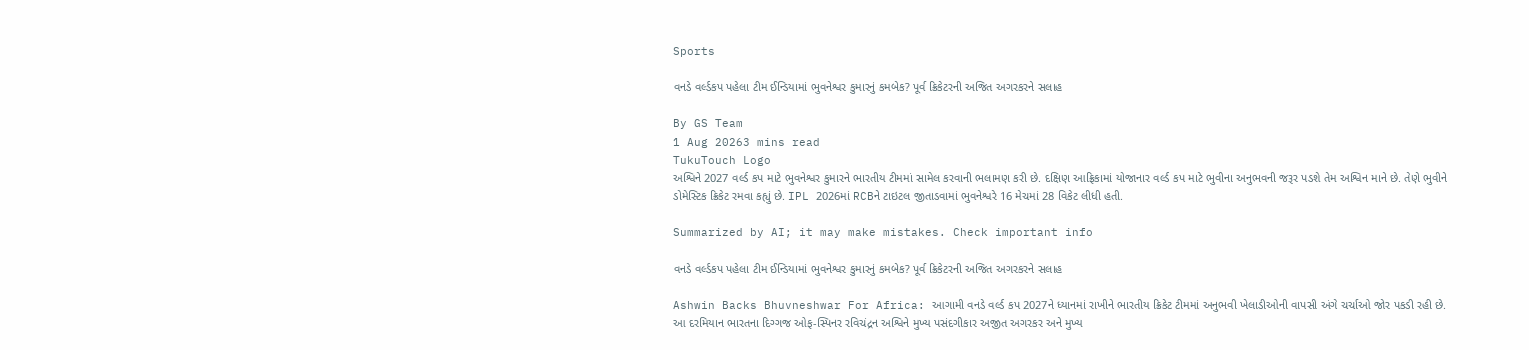Sports

વનડે વર્લ્ડકપ પહેલા ટીમ ઈન્ડિયામાં ભુવનેશ્વર કુમારનું કમબેક? પૂર્વ ક્રિકેટરની અજિત અગરકરને સલાહ

By GS Team
1 Aug 20263 mins read
TukuTouch Logo
અશ્વિને 2027 વર્લ્ડ કપ માટે ભુવનેશ્વર કુમારને ભારતીય ટીમમાં સામેલ કરવાની ભલામણ કરી છે. દક્ષિણ આફ્રિકામાં યોજાનાર વર્લ્ડ કપ માટે ભુવીના અનુભવની જરૂર પડશે તેમ અશ્વિન માને છે. તેણે ભુવીને ડોમેસ્ટિક ક્રિકેટ રમવા કહ્યું છે. IPL 2026માં RCBને ટાઇટલ જીતાડવામાં ભુવનેશ્વરે 16 મેચમાં 28 વિકેટ લીધી હતી.

Summarized by AI; it may make mistakes. Check important info

વનડે વર્લ્ડકપ પહેલા ટીમ ઈન્ડિયામાં ભુવનેશ્વર કુમારનું કમબેક? પૂર્વ ક્રિકેટરની અજિત અગરકરને સલાહ

Ashwin Backs Bhuvneshwar For Africa: આગામી વનડે વર્લ્ડ કપ 2027ને ધ્યાનમાં રાખીને ભારતીય ક્રિકેટ ટીમમાં અનુભવી ખેલાડીઓની વાપસી અંગે ચર્ચાઓ જોર પકડી રહી છે. આ દરમિયાન ભારતના દિગ્ગજ ઓફ-સ્પિનર રવિચંદ્રન અશ્વિને મુખ્ય પસંદગીકાર અજીત અગરકર અને મુખ્ય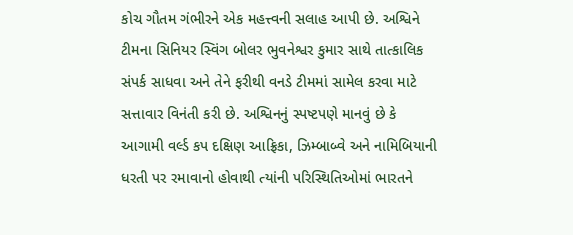કોચ ગૌતમ ગંભીરને એક મહત્ત્વની સલાહ આપી છે. અશ્વિને ટીમના સિનિયર સ્વિંગ બોલર ભુવનેશ્વર કુમાર સાથે તાત્કાલિક સંપર્ક સાધવા અને તેને ફરીથી વનડે ટીમમાં સામેલ કરવા માટે સત્તાવાર વિનંતી કરી છે. અશ્વિનનું સ્પષ્ટપણે માનવું છે કે આગામી વર્લ્ડ કપ દક્ષિણ આફ્રિકા, ઝિમ્બાબ્વે અને નામિબિયાની ધરતી પર રમાવાનો હોવાથી ત્યાંની પરિસ્થિતિઓમાં ભારતને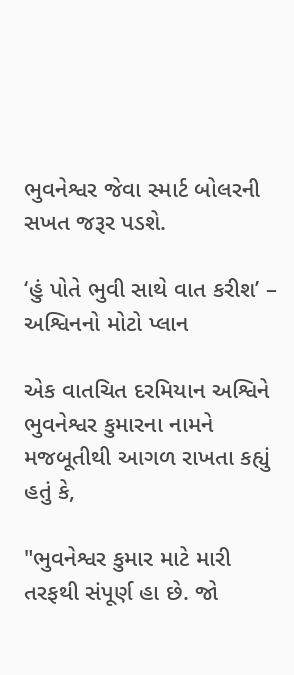ભુવનેશ્વર જેવા સ્માર્ટ બોલરની સખત જરૂર પડશે.

‘હું પોતે ભુવી સાથે વાત કરીશ’ – અશ્વિનનો મોટો પ્લાન

એક વાતચિત દરમિયાન અશ્વિને ભુવનેશ્વર કુમારના નામને મજબૂતીથી આગળ રાખતા કહ્યું હતું કે,

"ભુવનેશ્વર કુમાર માટે મારી તરફથી સંપૂર્ણ હા છે. જો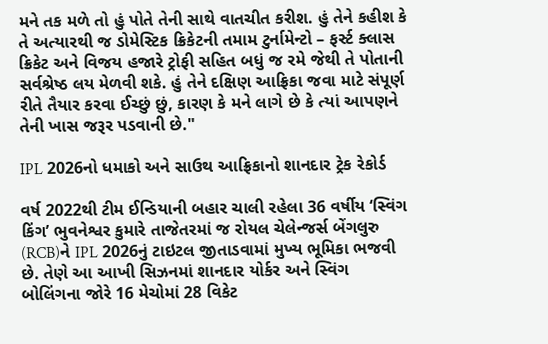મને તક મળે તો હું પોતે તેની સાથે વાતચીત કરીશ. હું તેને કહીશ કે તે અત્યારથી જ ડોમેસ્ટિક ક્રિકેટની તમામ ટુર્નામેન્ટો – ફર્સ્ટ ક્લાસ ક્રિકેટ અને વિજય હજારે ટ્રોફી સહિત બધું જ રમે જેથી તે પોતાની સર્વશ્રેષ્ઠ લય મેળવી શકે. હું તેને દક્ષિણ આફ્રિકા જવા માટે સંપૂર્ણ રીતે તૈયાર કરવા ઈચ્છું છું, કારણ કે મને લાગે છે કે ત્યાં આપણને તેની ખાસ જરૂર પડવાની છે."

IPL 2026નો ધમાકો અને સાઉથ આફ્રિકાનો શાનદાર ટ્રેક રેકોર્ડ

વર્ષ 2022થી ટીમ ઈન્ડિયાની બહાર ચાલી રહેલા 36 વર્ષીય ‘સ્વિંગ કિંગ’ ભુવનેશ્વર કુમારે તાજેતરમાં જ રોયલ ચેલેન્જર્સ બેંગલુરુ (RCB)ને IPL 2026નું ટાઇટલ જીતાડવામાં મુખ્ય ભૂમિકા ભજવી છે. તેણે આ આખી સિઝનમાં શાનદાર યોર્કર અને સ્વિંગ બોલિંગના જોરે 16 મેચોમાં 28 વિકેટ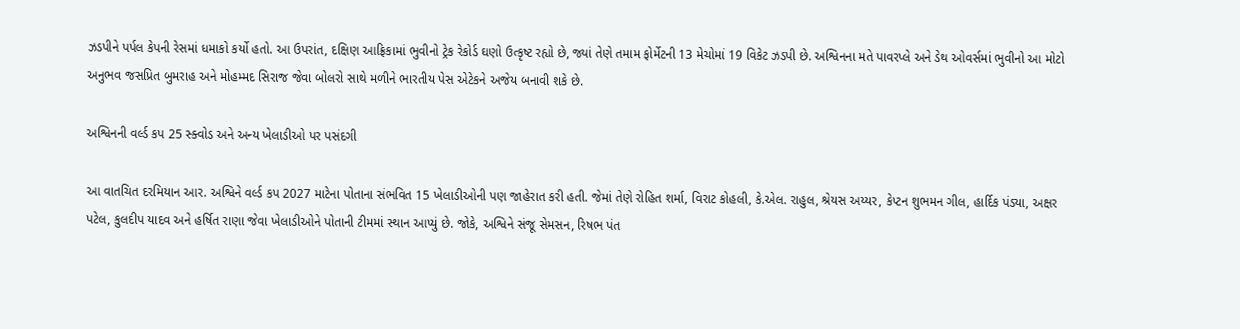ઝડપીને પર્પલ કેપની રેસમાં ધમાકો કર્યો હતો. આ ઉપરાંત, દક્ષિણ આફ્રિકામાં ભુવીનો ટ્રેક રેકોર્ડ ઘણો ઉત્કૃષ્ટ રહ્યો છે, જ્યાં તેણે તમામ ફોર્મેટની 13 મેચોમાં 19 વિકેટ ઝડપી છે. અશ્વિનના મતે પાવરપ્લે અને ડેથ ઓવર્સમાં ભુવીનો આ મોટો અનુભવ જસપ્રિત બુમરાહ અને મોહમ્મદ સિરાજ જેવા બોલરો સાથે મળીને ભારતીય પેસ એટેકને અજેય બનાવી શકે છે.

અશ્વિનની વર્લ્ડ કપ 25 સ્ક્વોડ અને અન્ય ખેલાડીઓ પર પસંદગી

આ વાતચિત દરમિયાન આર. અશ્વિને વર્લ્ડ કપ 2027 માટેના પોતાના સંભવિત 15 ખેલાડીઓની પણ જાહેરાત કરી હતી. જેમાં તેણે રોહિત શર્મા, વિરાટ કોહલી, કે.એલ. રાહુલ, શ્રેયસ અય્યર, કેપ્ટન શુભમન ગીલ, હાર્દિક પંડ્યા, અક્ષર પટેલ, કુલદીપ યાદવ અને હર્ષિત રાણા જેવા ખેલાડીઓને પોતાની ટીમમાં સ્થાન આપ્યું છે. જોકે, અશ્વિને સંજૂ સેમસન, રિષભ પંત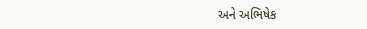અને અભિષેક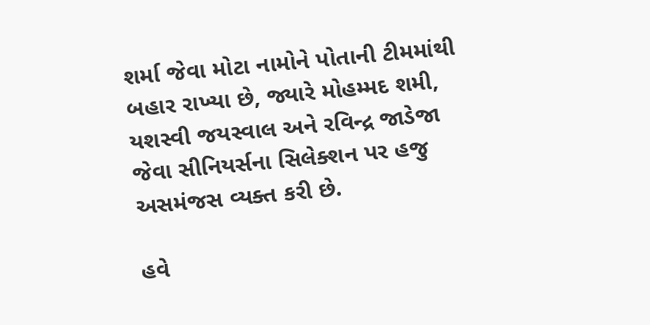શર્મા જેવા મોટા નામોને પોતાની ટીમમાંથી બહાર રાખ્યા છે, જ્યારે મોહમ્મદ શમી, યશસ્વી જયસ્વાલ અને રવિન્દ્ર જાડેજા જેવા સીનિયર્સના સિલેક્શન પર હજુ અસમંજસ વ્યક્ત કરી છે.

હવે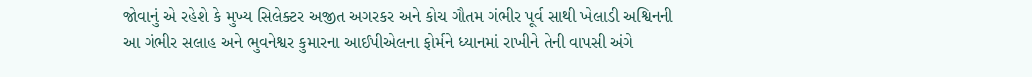જોવાનું એ રહેશે કે મુખ્ય સિલેક્ટર અજીત અગરકર અને કોચ ગૌતમ ગંભીર પૂર્વ સાથી ખેલાડી અશ્વિનની આ ગંભીર સલાહ અને ભુવનેશ્વર કુમારના આઈપીએલના ફોર્મને ધ્યાનમાં રાખીને તેની વાપસી અંગે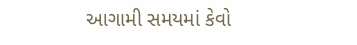આગામી સમયમાં કેવો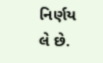નિર્ણય લે છે.